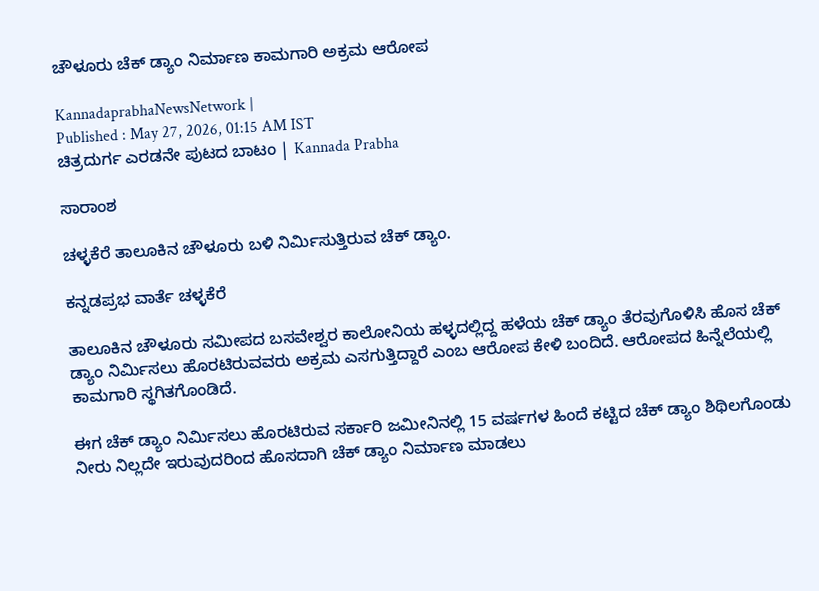ಚೌಳೂರು ಚೆಕ್ ಡ್ಯಾಂ ನಿರ್ಮಾಣ ಕಾಮಗಾರಿ ಅಕ್ರಮ ಆರೋಪ

KannadaprabhaNewsNetwork |
Published : May 27, 2026, 01:15 AM IST
ಚಿತ್ರದುರ್ಗ ಎರಡನೇ ಪುಟದ ಬಾಟಂ | Kannada Prabha

ಸಾರಾಂಶ

ಚಳ್ಳಕೆರೆ ತಾಲೂಕಿನ ಚೌಳೂರು ಬಳಿ ನಿರ್ಮಿಸುತ್ತಿರುವ ಚೆಕ್ ಡ್ಯಾಂ.

ಕನ್ನಡಪ್ರಭ ವಾರ್ತೆ ಚಳ್ಳಕೆರೆ

ತಾಲೂಕಿನ ಚೌಳೂರು ಸಮೀಪದ ಬಸವೇಶ್ವರ ಕಾಲೋನಿಯ ಹಳ್ಳದಲ್ಲಿದ್ದ ಹಳೆಯ ಚೆಕ್ ಡ್ಯಾಂ ತೆರವುಗೊಳಿಸಿ ಹೊಸ ಚೆಕ್ ಡ್ಯಾಂ ನಿರ್ಮಿಸಲು ಹೊರಟಿರುವವರು ಅಕ್ರಮ ಎಸಗುತ್ತಿದ್ದಾರೆ ಎಂಬ ಆರೋಪ ಕೇಳಿ ಬಂದಿದೆ. ಆರೋಪದ ಹಿನ್ನೆಲೆಯಲ್ಲಿ ಕಾಮಗಾರಿ ಸ್ಥಗಿತಗೊಂಡಿದೆ.

ಈಗ ಚೆಕ್ ಡ್ಯಾಂ ನಿರ್ಮಿಸಲು ಹೊರಟಿರುವ ಸರ್ಕಾರಿ ಜಮೀನಿನಲ್ಲಿ 15 ವರ್ಷಗಳ ಹಿಂದೆ ಕಟ್ಟಿದ ಚೆಕ್ ಡ್ಯಾಂ ಶಿಥಿಲಗೊಂಡು ನೀರು ನಿಲ್ಲದೇ ಇರುವುದರಿಂದ ಹೊಸದಾಗಿ ಚೆಕ್ ಡ್ಯಾಂ ನಿರ್ಮಾಣ ಮಾಡಲು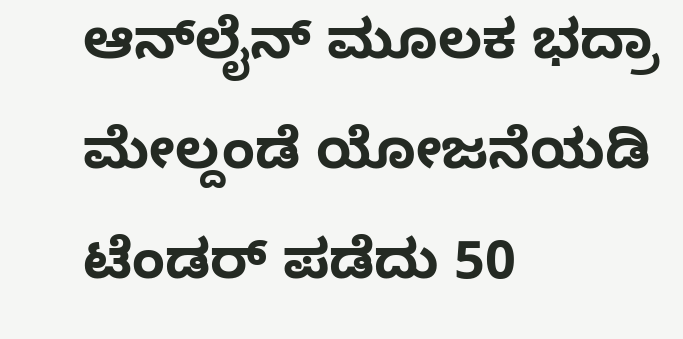ಆನ್‌ಲೈನ್ ಮೂಲಕ ಭದ್ರಾ ಮೇಲ್ದಂಡೆ ಯೋಜನೆಯಡಿ ಟೆಂಡರ್ ಪಡೆದು 50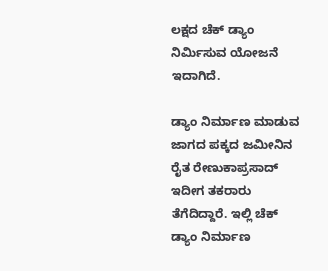ಲಕ್ಷದ ಚೆಕ್ ಡ್ಯಾಂ ನಿರ್ಮಿಸುವ ಯೋಜನೆ ಇದಾಗಿದೆ.

ಡ್ಯಾಂ ನಿರ್ಮಾಣ ಮಾಡುವ ಜಾಗದ ಪಕ್ಕದ ಜಮೀನಿನ ರೈತ ರೇಣುಕಾಪ್ರಸಾದ್ ಇದೀಗ ತಕರಾರು ತೆಗೆದಿದ್ದಾರೆ. ಇಲ್ಲಿ ಚೆಕ್ ಡ್ಯಾಂ ನಿರ್ಮಾಣ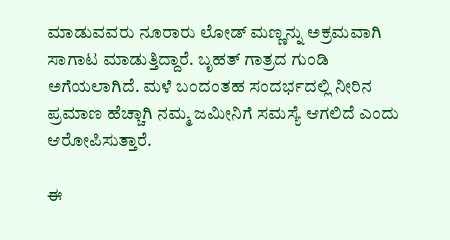ಮಾಡುವವರು ನೂರಾರು ಲೋಡ್ ಮಣ್ಣನ್ನು ಅಕ್ರಮವಾಗಿ ಸಾಗಾಟ ಮಾಡುತ್ತಿದ್ದಾರೆ. ಬೃಹತ್ ಗಾತ್ರದ ಗುಂಡಿ ಅಗೆಯಲಾಗಿದೆ. ಮಳೆ ಬಂದಂತಹ ಸಂದರ್ಭದಲ್ಲಿ ನೀರಿನ ಪ್ರಮಾಣ ಹೆಚ್ಚಾಗಿ ನಮ್ಮ ಜಮೀನಿಗೆ ಸಮಸ್ಯೆ ಆಗಲಿದೆ ಎಂದು ಆರೋಪಿಸುತ್ತಾರೆ.

ಈ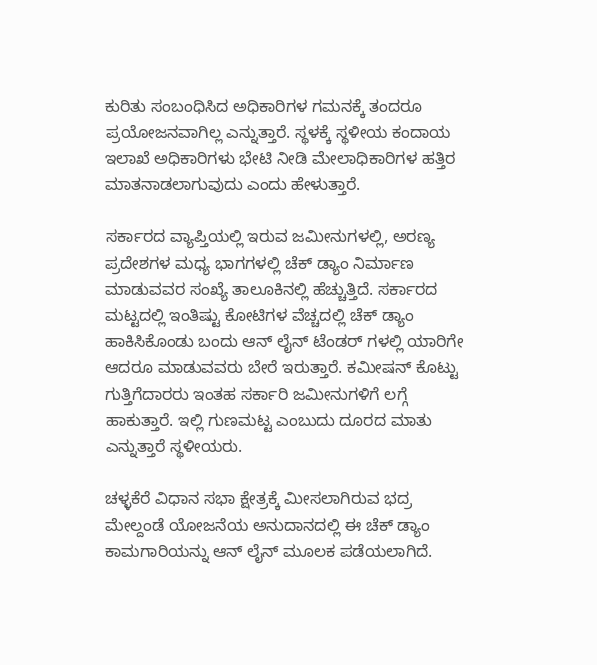ಕುರಿತು ಸಂಬಂಧಿಸಿದ ಅಧಿಕಾರಿಗಳ ಗಮನಕ್ಕೆ ತಂದರೂ ಪ್ರಯೋಜನವಾಗಿಲ್ಲ ಎನ್ನುತ್ತಾರೆ. ಸ್ಥಳಕ್ಕೆ ಸ್ಥಳೀಯ ಕಂದಾಯ ಇಲಾಖೆ ಅಧಿಕಾರಿಗಳು ಭೇಟಿ ನೀಡಿ ಮೇಲಾಧಿಕಾರಿಗಳ ಹತ್ತಿರ ಮಾತನಾಡಲಾಗುವುದು ಎಂದು ಹೇಳುತ್ತಾರೆ.

ಸರ್ಕಾರದ ವ್ಯಾಪ್ತಿಯಲ್ಲಿ ಇರುವ ಜಮೀನುಗಳಲ್ಲಿ, ಅರಣ್ಯ ಪ್ರದೇಶಗಳ ಮಧ್ಯ ಭಾಗಗಳಲ್ಲಿ ಚೆಕ್ ಡ್ಯಾಂ ನಿರ್ಮಾಣ ಮಾಡುವವರ ಸಂಖ್ಯೆ ತಾಲೂಕಿನಲ್ಲಿ ಹೆಚ್ಚುತ್ತಿದೆ. ಸರ್ಕಾರದ ಮಟ್ಟದಲ್ಲಿ ಇಂತಿಷ್ಟು ಕೋಟಿಗಳ ವೆಚ್ಚದಲ್ಲಿ ಚೆಕ್ ಡ್ಯಾಂ ಹಾಕಿಸಿಕೊಂಡು ಬಂದು ಆನ್ ಲೈನ್ ಟೆಂಡರ್ ಗಳಲ್ಲಿ ಯಾರಿಗೇ ಆದರೂ ಮಾಡುವವರು ಬೇರೆ ಇರುತ್ತಾರೆ. ಕಮೀಷನ್ ಕೊಟ್ಟು ಗುತ್ತಿಗೆದಾರರು ಇಂತಹ ಸರ್ಕಾರಿ ಜಮೀನುಗಳಿಗೆ ಲಗ್ಗೆ ಹಾಕುತ್ತಾರೆ. ಇಲ್ಲಿ ಗುಣಮಟ್ಟ ಎಂಬುದು ದೂರದ ಮಾತು ಎನ್ನುತ್ತಾರೆ ಸ್ಥಳೀಯರು.

ಚಳ್ಳಕೆರೆ ವಿಧಾನ ಸಭಾ ಕ್ಷೇತ್ರಕ್ಕೆ ಮೀಸಲಾಗಿರುವ ಭದ್ರ ಮೇಲ್ದಂಡೆ ಯೋಜನೆಯ ಅನುದಾನದಲ್ಲಿ ಈ ಚೆಕ್ ಡ್ಯಾಂ ಕಾಮಗಾರಿಯನ್ನು ಆನ್ ಲೈನ್ ಮೂಲಕ ಪಡೆಯಲಾಗಿದೆ.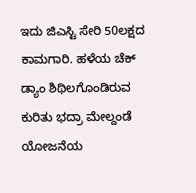ಇದು ಜಿಎಸ್ಟಿ ಸೇರಿ 50ಲಕ್ಷದ ಕಾಮಗಾರಿ. ಹಳೆಯ ಚೆಕ್ ಡ್ಯಾಂ ಶಿಥಿಲಗೊಂಡಿರುವ ಕುರಿತು ಭದ್ರಾ ಮೇಲ್ದಂಡೆ ಯೋಜನೆಯ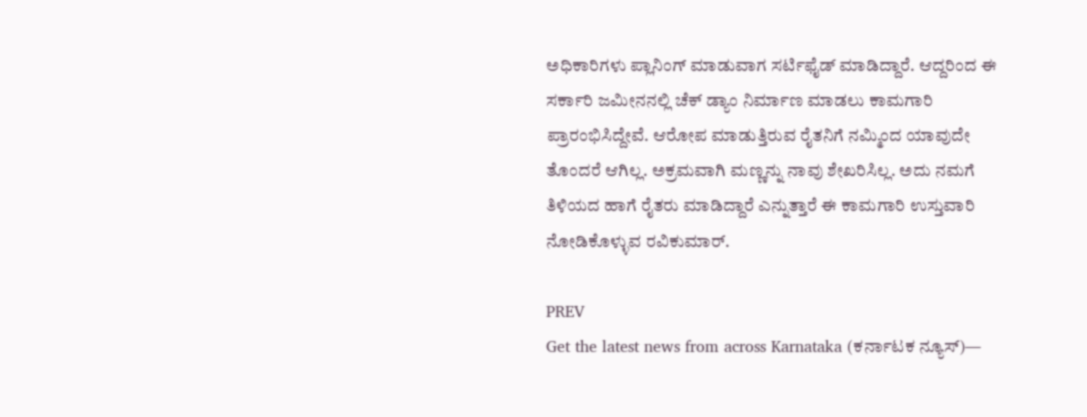ಅಧಿಕಾರಿಗಳು ಪ್ಲಾನಿಂಗ್ ಮಾಡುವಾಗ ಸರ್ಟಿಫೈಡ್ ಮಾಡಿದ್ದಾರೆ. ಆದ್ದರಿಂದ ಈ ಸರ್ಕಾರಿ ಜಮೀನನಲ್ಲಿ ಚೆಕ್ ಡ್ಯಾಂ ನಿರ್ಮಾಣ ಮಾಡಲು ಕಾಮಗಾರಿ ಪ್ರಾರಂಭಿಸಿದ್ದೇವೆ. ಆರೋಪ ಮಾಡುತ್ತಿರುವ ರೈತನಿಗೆ ನಮ್ಮಿಂದ ಯಾವುದೇ ತೊಂದರೆ ಆಗಿಲ್ಲ. ಅಕ್ರಮವಾಗಿ ಮಣ್ಣನ್ನು ನಾವು ಶೇಖರಿಸಿಲ್ಲ. ಅದು ನಮಗೆ ತಿಳಿಯದ ಹಾಗೆ ರೈತರು ಮಾಡಿದ್ದಾರೆ ಎನ್ನುತ್ತಾರೆ ಈ ಕಾಮಗಾರಿ ಉಸ್ತುವಾರಿ ನೋಡಿಕೊಳ್ಳುವ ರವಿಕುಮಾರ್.

PREV
Get the latest news from across Karnataka (ಕರ್ನಾಟಕ ನ್ಯೂಸ್)—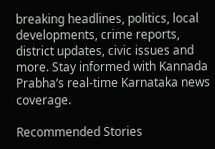breaking headlines, politics, local developments, crime reports, district updates, civic issues and more. Stay informed with Kannada Prabha’s real‑time Karnataka news coverage.

Recommended Stories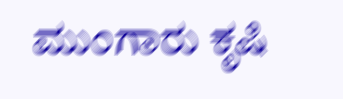ಮುಂಗಾರು ಕೃಷಿ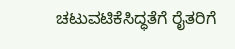ಚಟುವಟಿಕೆಸಿದ್ಧತೆಗೆ ರೈತರಿಗೆ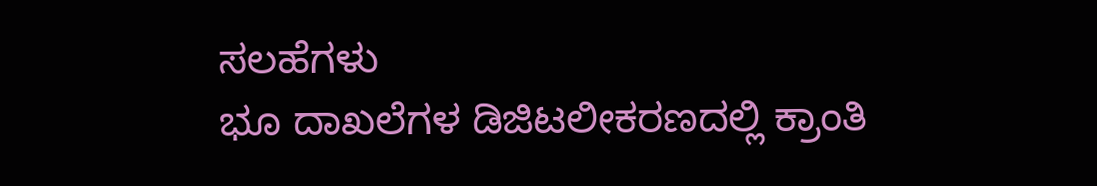ಸಲಹೆಗಳು
ಭೂ ದಾಖಲೆಗಳ ಡಿಜಿಟಲೀಕರಣದಲ್ಲಿ ಕ್ರಾಂತಿ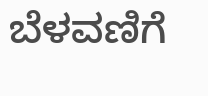ಬೆಳವಣಿಗೆ